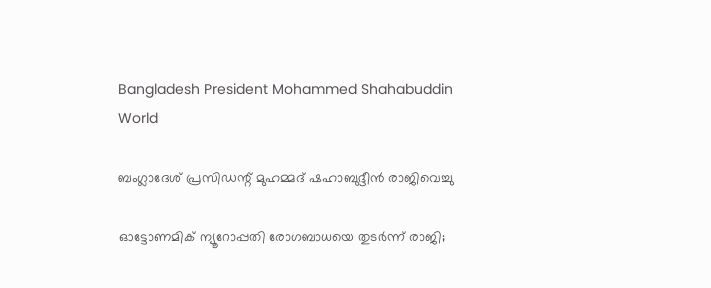Bangladesh President Mohammed Shahabuddin
World

ബംഗ്ലാദേശ് പ്രസിഡന്റ് മുഹമ്മദ് ഷഹാബുദ്ദീൻ രാജിവെച്ചു

ഓട്ടോണമിക് ന്യൂറോപ്പതി രോഗബാധയെ തുടർന്ന് രാജി;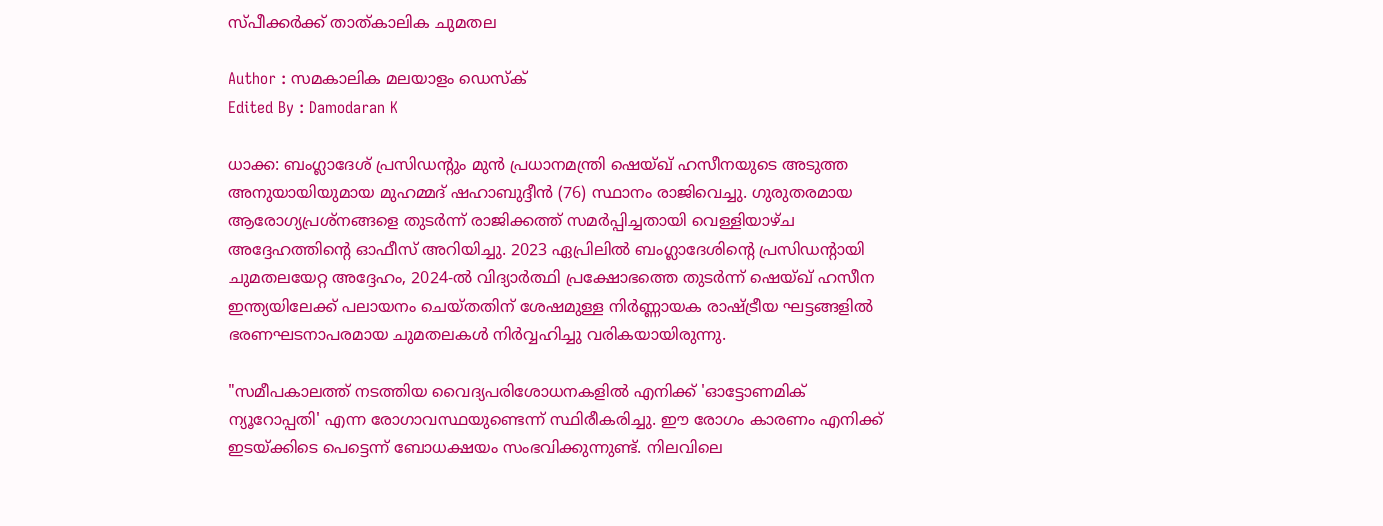സ്പീക്കർക്ക് താത്കാലിക ചുമതല

Author : സമകാലിക മലയാളം ഡെസ്ക്
Edited By : Damodaran K

ധാക്ക: ബംഗ്ലാദേശ് പ്രസിഡന്റും മുൻ പ്രധാനമന്ത്രി ഷെയ്ഖ് ഹസീനയുടെ അടുത്ത അനുയായിയുമായ മുഹമ്മദ് ഷഹാബുദ്ദീൻ (76) സ്ഥാനം രാജിവെച്ചു. ഗുരുതരമായ ആരോഗ്യപ്രശ്നങ്ങളെ തുടർന്ന് രാജിക്കത്ത് സമർപ്പിച്ചതായി വെള്ളിയാഴ്ച അദ്ദേഹത്തിന്റെ ഓഫീസ് അറിയിച്ചു. 2023 ഏപ്രിലിൽ ബംഗ്ലാദേശിന്റെ പ്രസിഡന്റായി ചുമതലയേറ്റ അദ്ദേഹം, 2024-ൽ വിദ്യാർത്ഥി പ്രക്ഷോഭത്തെ തുടർന്ന് ഷെയ്ഖ് ഹസീന ഇന്ത്യയിലേക്ക് പലായനം ചെയ്തതിന് ശേഷമുള്ള നിർണ്ണായക രാഷ്‌ട്രീയ ഘട്ടങ്ങളിൽ ഭരണഘടനാപരമായ ചുമതലകൾ നിർവ്വഹിച്ചു വരികയായിരുന്നു.

"സമീപകാലത്ത് നടത്തിയ വൈദ്യപരിശോധനകളിൽ എനിക്ക് 'ഓട്ടോണമിക് ന്യൂറോപ്പതി' എന്ന രോഗാവസ്ഥയുണ്ടെന്ന് സ്ഥിരീകരിച്ചു. ഈ രോഗം കാരണം എനിക്ക് ഇടയ്ക്കിടെ പെട്ടെന്ന് ബോധക്ഷയം സംഭവിക്കുന്നുണ്ട്. നിലവിലെ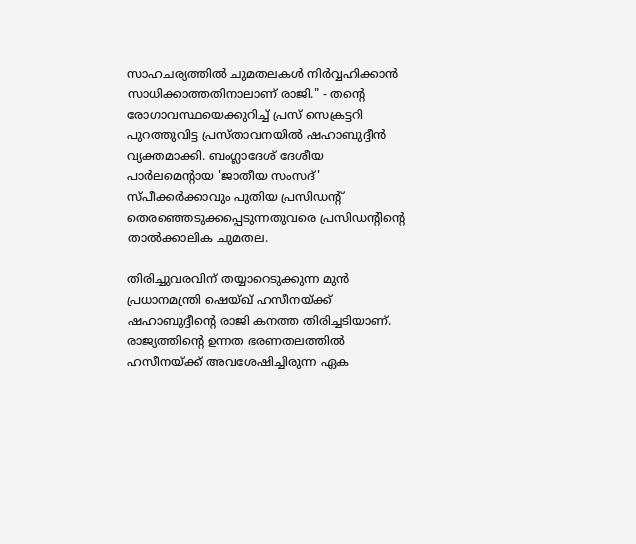സാഹചര്യത്തിൽ ചുമതലകൾ നിർവ്വഹിക്കാൻ സാധിക്കാത്തതിനാലാണ് രാജി." - തന്റെ രോഗാവസ്ഥയെക്കുറിച്ച് പ്രസ് സെക്രട്ടറി പുറത്തുവിട്ട പ്രസ്താവനയിൽ ഷഹാബുദ്ദീൻ വ്യക്തമാക്കി. ബംഗ്ലാദേശ് ദേശീയ പാർലമെന്റായ 'ജാതീയ സംസദ്' സ്പീക്കർക്കാവും പുതിയ പ്രസിഡന്റ് തെരഞ്ഞെടുക്കപ്പെടുന്നതുവരെ പ്രസിഡന്റിന്റെ താൽക്കാലിക ചുമതല.

തിരിച്ചുവരവിന് തയ്യാറെടുക്കുന്ന മുൻ പ്രധാനമന്ത്രി ഷെയ്ഖ് ഹസീനയ്ക്ക് ഷഹാബുദ്ദീന്റെ രാജി കനത്ത തിരിച്ചടിയാണ്. രാജ്യത്തിന്റെ ഉന്നത ഭരണതലത്തിൽ ഹസീനയ്ക്ക് അവശേഷിച്ചിരുന്ന ഏക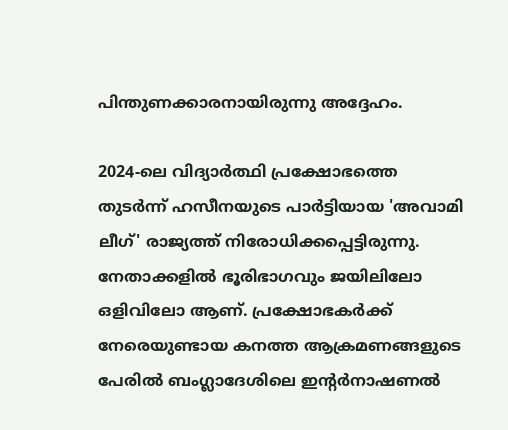പിന്തുണക്കാരനായിരുന്നു അദ്ദേഹം.

2024-ലെ വിദ്യാർത്ഥി പ്രക്ഷോഭത്തെ തുടർന്ന് ഹസീനയുടെ പാർട്ടിയായ 'അവാമി ലീഗ്' രാജ്യത്ത് നിരോധിക്കപ്പെട്ടിരുന്നു. നേതാക്കളിൽ ഭൂരിഭാഗവും ജയിലിലോ ഒളിവിലോ ആണ്. പ്രക്ഷോഭകർക്ക് നേരെയുണ്ടായ കനത്ത ആക്രമണങ്ങളുടെ പേരിൽ ബംഗ്ലാദേശിലെ ഇന്റർനാഷണൽ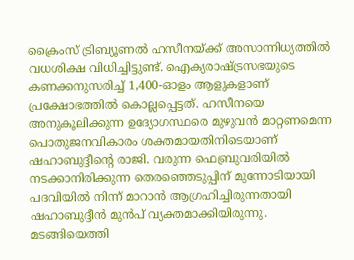ക്രൈംസ് ട്രിബ്യൂണൽ ഹസീനയ്ക്ക് അസാന്നിധ്യത്തിൽ വധശിക്ഷ വിധിച്ചിട്ടുണ്ട്. ഐക്യരാഷ്ട്രസഭയുടെ കണക്കനുസരിച്ച് 1,400-ഓളം ആളുകളാണ് പ്രക്ഷോഭത്തിൽ കൊല്ലപ്പെട്ടത്. ഹസീനയെ അനുകൂലിക്കുന്ന ഉദ്യോഗസ്ഥരെ മുഴുവൻ മാറ്റണമെന്ന പൊതുജനവികാരം ശക്തമായതിനിടെയാണ് ഷഹാബുദ്ദീന്റെ രാജി. വരുന്ന ഫെബ്രുവരിയിൽ നടക്കാനിരിക്കുന്ന തെരഞ്ഞെടുപ്പിന് മുന്നോടിയായി പദവിയിൽ നിന്ന് മാറാൻ ആഗ്രഹിച്ചിരുന്നതായി ഷഹാബുദ്ദീൻ മുൻപ് വ്യക്തമാക്കിയിരുന്നു. മടങ്ങിയെത്തി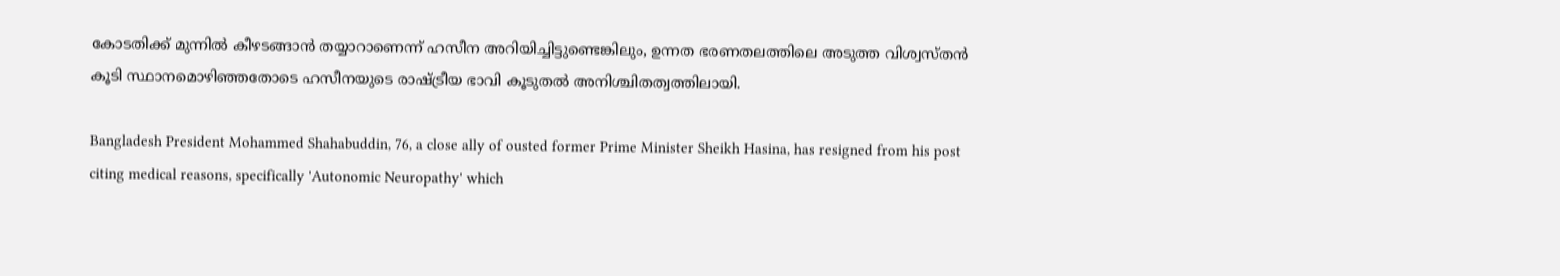കോടതിക്ക് മുന്നിൽ കീഴടങ്ങാൻ തയ്യാറാണെന്ന് ഹസീന അറിയിച്ചിട്ടുണ്ടെങ്കിലും, ഉന്നത ഭരണതലത്തിലെ അടുത്ത വിശ്വസ്തൻ കൂടി സ്ഥാനമൊഴിഞ്ഞതോടെ ഹസീനയുടെ രാഷ്ട്രീയ ഭാവി കൂടുതൽ അനിശ്ചിതത്വത്തിലായി.

Bangladesh President Mohammed Shahabuddin, 76, a close ally of ousted former Prime Minister Sheikh Hasina, has resigned from his post citing medical reasons, specifically 'Autonomic Neuropathy' which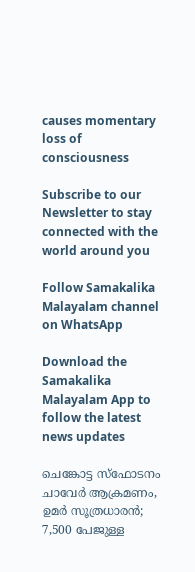causes momentary loss of consciousness

Subscribe to our Newsletter to stay connected with the world around you

Follow Samakalika Malayalam channel on WhatsApp

Download the Samakalika Malayalam App to follow the latest news updates

ചെങ്കോട്ട സ്ഫോടനം ചാവേര്‍ ആക്രമണം, ഉമര്‍ സൂത്രധാരന്‍; 7,500 പേജുള്ള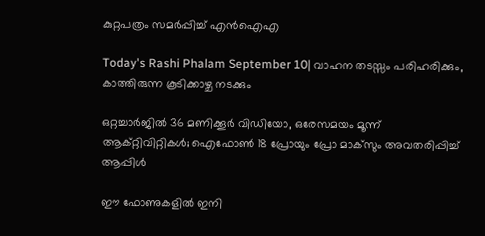കുറ്റപത്രം സമര്‍പ്പിച്ച് എന്‍ഐഎ

Today's Rashi Phalam September 10| വാഹന തടസ്സം പരിഹരിക്കും, കാത്തിരുന്ന കൂടിക്കാഴ്ച നടക്കും

ഒറ്റച്ചാര്‍ജില്‍ 36 മണിക്കൂര്‍ വിഡിയോ, ഒരേസമയം മൂന്ന് ആക്റ്റിവിറ്റികള്‍; ഐഫോണ്‍ 18 പ്രോയും പ്രോ മാക്‌സും അവതരിപ്പിച്ച് ആപ്പിള്‍

ഈ ഫോണുകളില്‍ ഇനി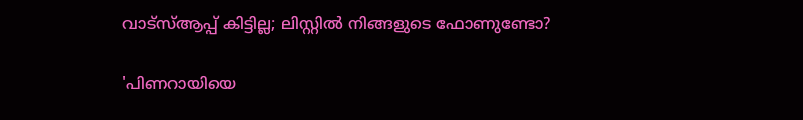വാട്‌സ്ആപ്പ് കിട്ടില്ല; ലിസ്റ്റില്‍ നിങ്ങളുടെ ഫോണുണ്ടോ?

'പിണറായിയെ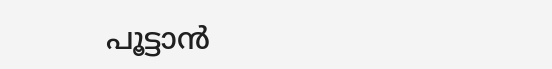പൂട്ടാന്‍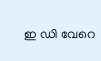ഇ ഡി വേറെ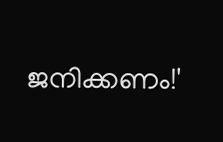ജനിക്കണം!'